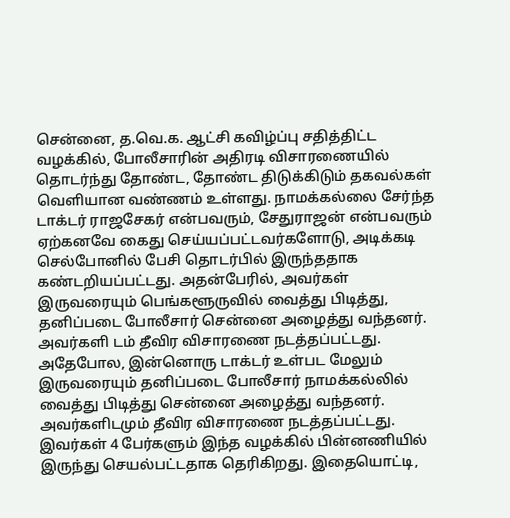சென்னை, த.வெ.க. ஆட்சி கவிழ்ப்பு சதித்திட்ட வழக்கில், போலீசாரின் அதிரடி விசாரணையில் தொடர்ந்து தோண்ட, தோண்ட திடுக்கிடும் தகவல்கள் வெளியான வண்ணம் உள்ளது. நாமக்கல்லை சேர்ந்த டாக்டர் ராஜசேகர் என்பவரும், சேதுராஜன் என்பவரும் ஏற்கனவே கைது செய்யப்பட்டவர்களோடு, அடிக்கடி செல்போனில் பேசி தொடர்பில் இருந்ததாக கண்டறியப்பட்டது. அதன்பேரில், அவர்கள் இருவரையும் பெங்களூருவில் வைத்து பிடித்து, தனிப்படை போலீசார் சென்னை அழைத்து வந்தனர். அவர்களி டம் தீவிர விசாரணை நடத்தப்பட்டது. அதேபோல, இன்னொரு டாக்டர் உள்பட மேலும் இருவரையும் தனிப்படை போலீசார் நாமக்கல்லில் வைத்து பிடித்து சென்னை அழைத்து வந்தனர். அவர்களிடமும் தீவிர விசாரணை நடத்தப்பட்டது. இவர்கள் 4 பேர்களும் இந்த வழக்கில் பின்னணியில் இருந்து செயல்பட்டதாக தெரிகிறது. இதையொட்டி,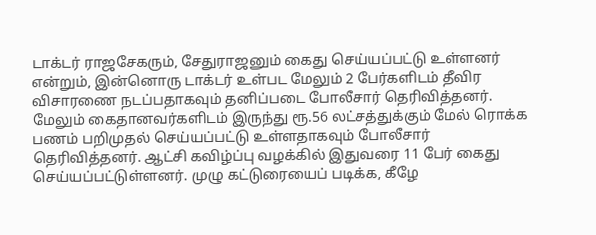டாக்டர் ராஜசேகரும், சேதுராஜனும் கைது செய்யப்பட்டு உள்ளனர் என்றும், இன்னொரு டாக்டர் உள்பட மேலும் 2 பேர்களிடம் தீவிர விசாரணை நடப்பதாகவும் தனிப்படை போலீசார் தெரிவித்தனர். மேலும் கைதானவர்களிடம் இருந்து ரூ.56 லட்சத்துக்கும் மேல் ரொக்க பணம் பறிமுதல் செய்யப்பட்டு உள்ளதாகவும் போலீசார் தெரிவித்தனர். ஆட்சி கவிழ்ப்பு வழக்கில் இதுவரை 11 பேர் கைது செய்யப்பட்டுள்ளனர். முழு கட்டுரையைப் படிக்க, கீழே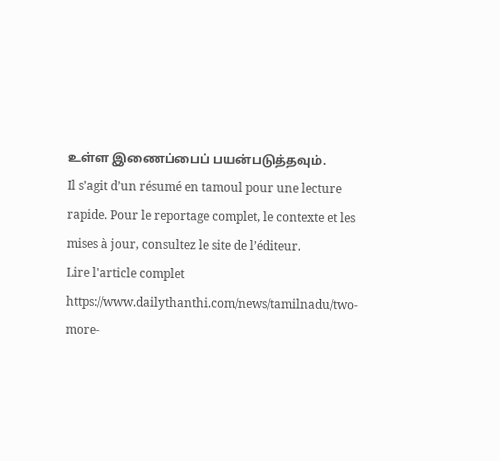உள்ள இணைப்பைப் பயன்படுத்தவும்.
Il s’agit d’un résumé en tamoul pour une lecture rapide. Pour le reportage complet, le contexte et les mises à jour, consultez le site de l’éditeur.
Lire l'article complet
https://www.dailythanthi.com/news/tamilnadu/two-more-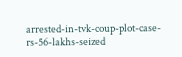arrested-in-tvk-coup-plot-case-rs-56-lakhs-seized